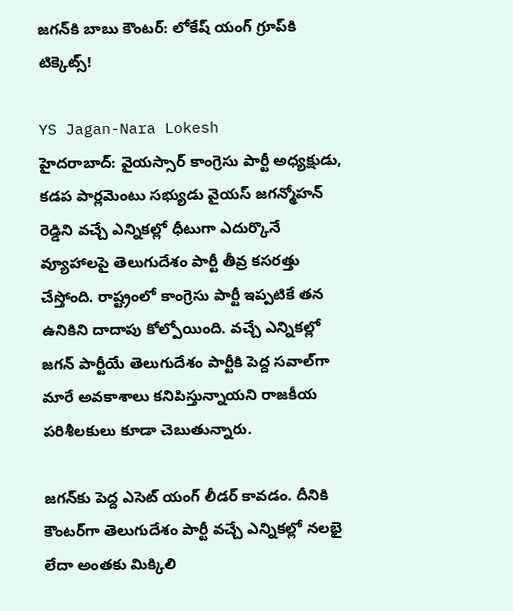జగన్‌కి బాబు కౌంటర్: లోకేష్ యంగ్ గ్రూప్‌కి టిక్కెట్స్!

YS Jagan-Nara Lokesh
హైదరాబాద్: వైయస్సార్ కాంగ్రెసు పార్టీ అధ్యక్షుడు, కడప పార్లమెంటు సభ్యుడు వైయస్ జగన్మోహన్ రెడ్డిని వచ్చే ఎన్నికల్లో ధీటుగా ఎదుర్కొనే వ్యూహాలపై తెలుగుదేశం పార్టీ తీవ్ర కసరత్తు చేస్తోంది. రాష్ట్రంలో కాంగ్రెసు పార్టీ ఇప్పటికే తన ఉనికిని దాదాపు కోల్పోయింది. వచ్చే ఎన్నికల్లో జగన్ పార్టీయే తెలుగుదేశం పార్టీకి పెద్ద సవాల్‌గా మారే అవకాశాలు కనిపిస్తున్నాయని రాజకీయ పరిశీలకులు కూడా చెబుతున్నారు.

జగన్‌కు పెద్ద ఎసెట్ యంగ్ లీడర్ కావడం. దీనికి కౌంటర్‌గా తెలుగుదేశం పార్టీ వచ్చే ఎన్నికల్లో నలభై లేదా అంతకు మిక్కిలి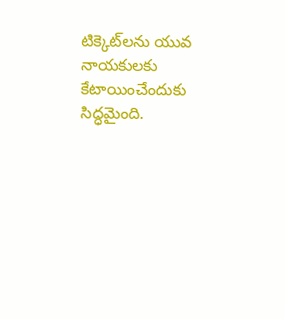టిక్కెట్‌లను యువ నాయకులకు కేటాయించేందుకు సిద్ధమైంది.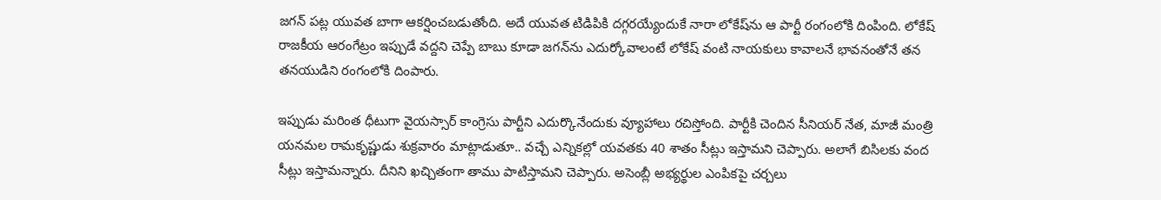జగన్ పట్ల యువత బాగా ఆకర్షించబడుతోంది. అదే యువత టిడిపికి దగ్గరయ్యేందుకే నారా లోకేష్‌ను ఆ పార్టీ రంగంలోకి దింపింది. లోకేష్ రాజకీయ ఆరంగేట్రం ఇప్పుడే వద్దని చెప్పే బాబు కూడా జగన్‌ను ఎదుర్కోవాలంటే లోకేష్ వంటి నాయకులు కావాలనే భావనంతోనే తన తనయుడిని రంగంలోకి దింపారు.

ఇప్పుడు మరింత ధీటుగా వైయస్సార్ కాంగ్రెసు పార్టీని ఎదుర్కొనేందుకు వ్యూహాలు రచిస్తోంది. పార్టీకి చెందిన సీనియర్ నేత, మాజీ మంత్రి యనమల రామకృష్ణుడు శుక్రవారం మాట్లాడుతూ.. వచ్చే ఎన్నికల్లో యవతకు 40 శాతం సీట్లు ఇస్తామని చెప్పారు. అలాగే బిసిలకు వంద సీట్లు ఇస్తామన్నారు. దీనిని ఖచ్చితంగా తాము పాటిస్తామని చెప్పారు. అసెంబ్లీ అభ్యర్థుల ఎంపికపై చర్చలు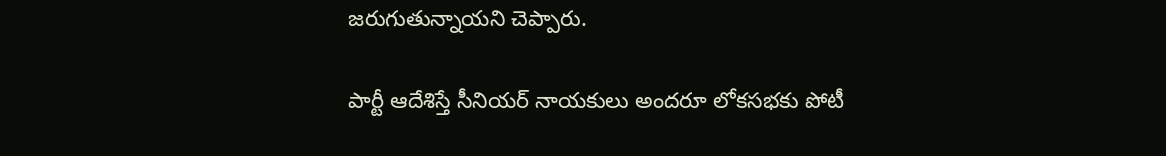జరుగుతున్నాయని చెప్పారు.

పార్టీ ఆదేశిస్తే సీనియర్ నాయకులు అందరూ లోకసభకు పోటీ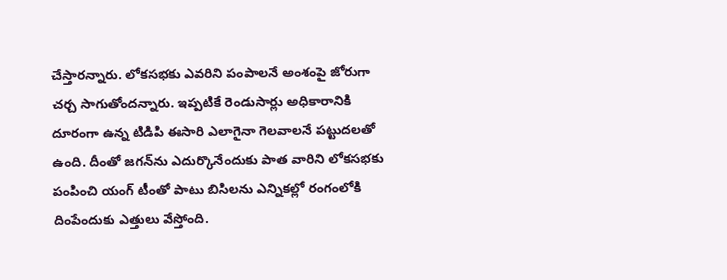చేస్తారన్నారు. లోకసభకు ఎవరిని పంపాలనే అంశంపై జోరుగా చర్చ సాగుతోందన్నారు. ఇప్పటికే రెండుసార్లు అధికారానికి దూరంగా ఉన్న టిడిపి ఈసారి ఎలాగైనా గెలవాలనే పట్టుదలతో ఉంది. దీంతో జగన్‌ను ఎదుర్కొనేందుకు పాత వారిని లోకసభకు పంపించి యంగ్ టీంతో పాటు బిసిలను ఎన్నికల్లో రంగంలోకి దింపేందుకు ఎత్తులు వేస్తోంది.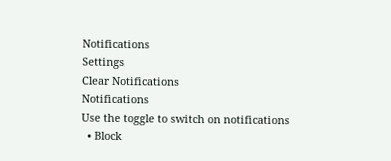Notifications
Settings
Clear Notifications
Notifications
Use the toggle to switch on notifications
  • Block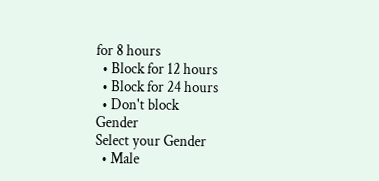for 8 hours
  • Block for 12 hours
  • Block for 24 hours
  • Don't block
Gender
Select your Gender
  • Male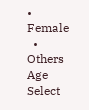• Female
  • Others
Age
Select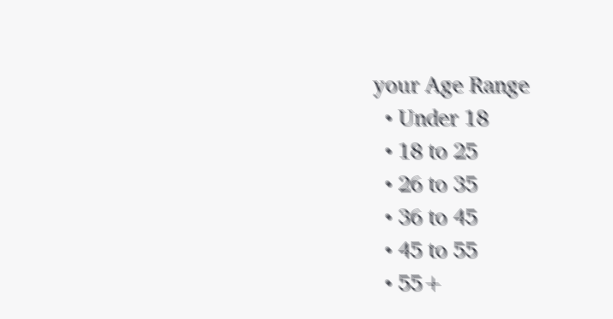your Age Range
  • Under 18
  • 18 to 25
  • 26 to 35
  • 36 to 45
  • 45 to 55
  • 55+